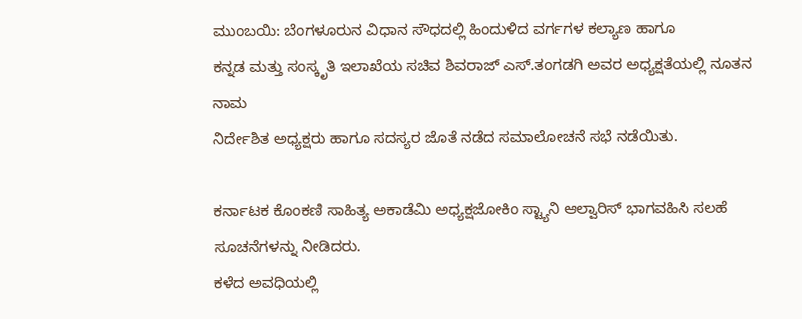ಮುಂಬಯಿ: ಬೆಂಗಳೂರುನ ವಿಧಾನ ಸೌಧದಲ್ಲಿ ಹಿಂದುಳಿದ ವರ್ಗಗಳ ಕಲ್ಯಾಣ ಹಾಗೂ
ಕನ್ನಡ ಮತ್ತು ಸಂಸ್ಕೃತಿ ಇಲಾಖೆಯ ಸಚಿವ ಶಿವರಾಜ್ ಎಸ್.ತಂಗಡಗಿ ಅವರ ಅಧ್ಯಕ್ಷತೆಯಲ್ಲಿ ನೂತನ ನಾಮ
ನಿರ್ದೇಶಿತ ಅಧ್ಯಕ್ಷರು ಹಾಗೂ ಸದಸ್ಯರ ಜೊತೆ ನಡೆದ ಸಮಾಲೋಚನೆ ಸಭೆ ನಡೆಯಿತು.

ಕರ್ನಾಟಕ ಕೊಂಕಣಿ ಸಾಹಿತ್ಯ ಅಕಾಡೆಮಿ ಅಧ್ಯಕ್ಷಜೋಕಿಂ ಸ್ಟ್ಯಾನಿ ಆಲ್ವಾರಿಸ್ ಭಾಗವಹಿಸಿ ಸಲಹೆ ಸೂಚನೆಗಳನ್ನು ನೀಡಿದರು.
ಕಳೆದ ಅವಧಿಯಲ್ಲಿ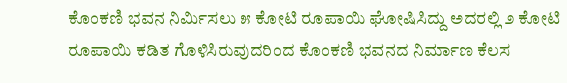ಕೊಂಕಣಿ ಭವನ ನಿರ್ಮಿಸಲು ೫ ಕೋಟಿ ರೂಪಾಯಿ ಘೋಷಿಸಿದ್ದು ಅದರಲ್ಲಿ ೨ ಕೋಟಿ
ರೂಪಾಯಿ ಕಡಿತ ಗೊಳಿಸಿರುವುದರಿಂದ ಕೊಂಕಣಿ ಭವನದ ನಿರ್ಮಾಣ ಕೆಲಸ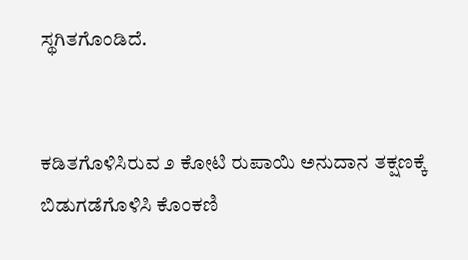ಸ್ಥಗಿತಗೊಂಡಿದೆ.


ಕಡಿತಗೊಳಿಸಿರುವ ೨ ಕೋಟಿ ರುಪಾಯಿ ಅನುದಾನ ತಕ್ಷಣಕ್ಕೆ ಬಿಡುಗಡೆಗೊಳಿಸಿ ಕೊಂಕಣಿ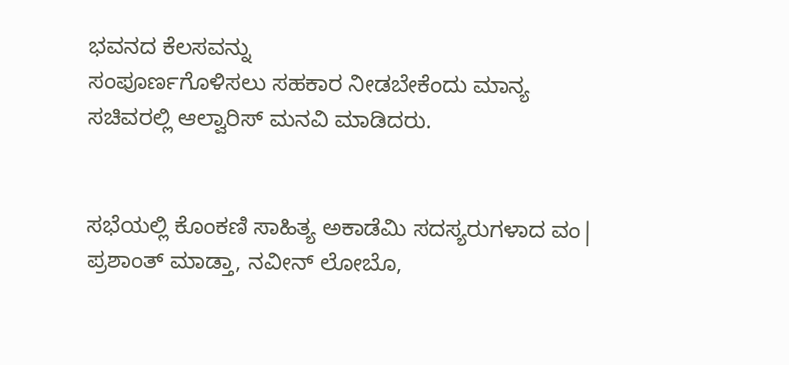ಭವನದ ಕೆಲಸವನ್ನು
ಸಂಪೂರ್ಣಗೊಳಿಸಲು ಸಹಕಾರ ನೀಡಬೇಕೆಂದು ಮಾನ್ಯ ಸಚಿವರಲ್ಲಿ ಆಲ್ವಾರಿಸ್ ಮನವಿ ಮಾಡಿದರು.


ಸಭೆಯಲ್ಲಿ ಕೊಂಕಣಿ ಸಾಹಿತ್ಯ ಅಕಾಡೆಮಿ ಸದಸ್ಯರುಗಳಾದ ವಂ| ಪ್ರಶಾಂತ್ ಮಾಡ್ತಾ, ನವೀನ್ ಲೋಬೊ,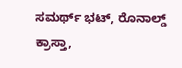ಸಮರ್ಥ್ ಭಟ್, ರೊನಾಲ್ಡ್ ಕ್ರಾಸ್ತಾ,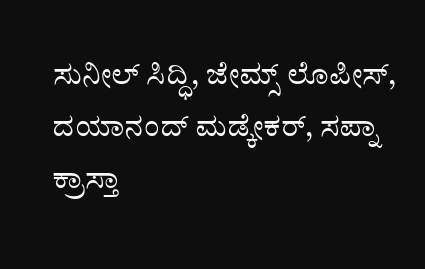ಸುನೀಲ್ ಸಿದ್ಧಿ, ಜೇಮ್ಸ್ ಲೊಪೀಸ್, ದಯಾನಂದ್ ಮಡ್ಕೇಕರ್, ಸಪ್ನಾ
ಕ್ರಾಸ್ತಾ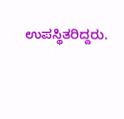ಉಪಸ್ಥಿತರಿದ್ದರು.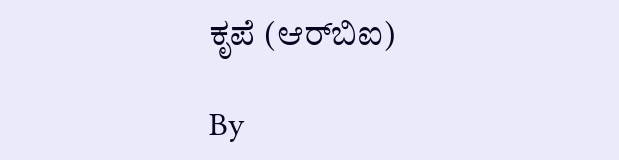ಕೃಪೆ (ಆರ್‌ಬಿಐ)

By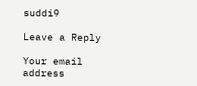suddi9

Leave a Reply

Your email address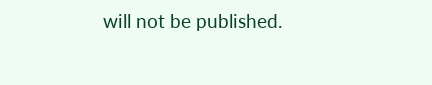will not be published.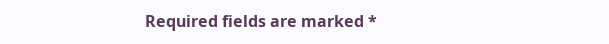Required fields are marked *